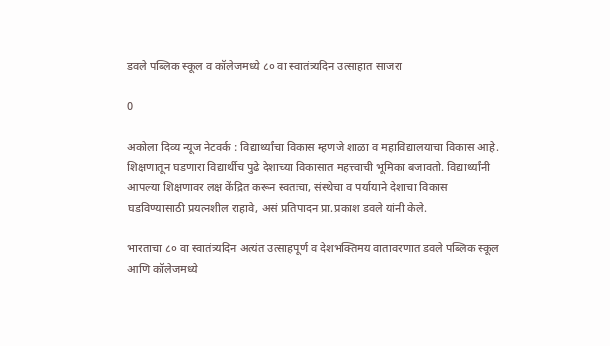डवले पब्लिक स्कूल व कॉलेजमध्ये ८० वा स्वातंत्र्यदिन उत्साहात साजरा

0

अकोला दिव्य न्यूज नेटवर्क : विद्यार्थ्यांचा विकास म्हणजे शाळा व महाविद्यालयाचा विकास आहे. शिक्षणातून घडणारा विद्यार्थीच पुढे देशाच्या विकासात महत्त्वाची भूमिका बजावतो. विद्यार्थ्यांनी आपल्या शिक्षणावर लक्ष केंद्रित करून स्वतःचा, संस्थेचा व पर्यायाने देशाचा विकास घडविण्यासाठी प्रयत्नशील राहावे, असं प्रतिपादन प्रा.प्रकाश डवले यांनी केले.

भारताचा ८० वा स्वातंत्र्यदिन अत्यंत उत्साहपूर्ण व देशभक्तिमय वातावरणात डवले पब्लिक स्कूल आणि कॉलेजमध्ये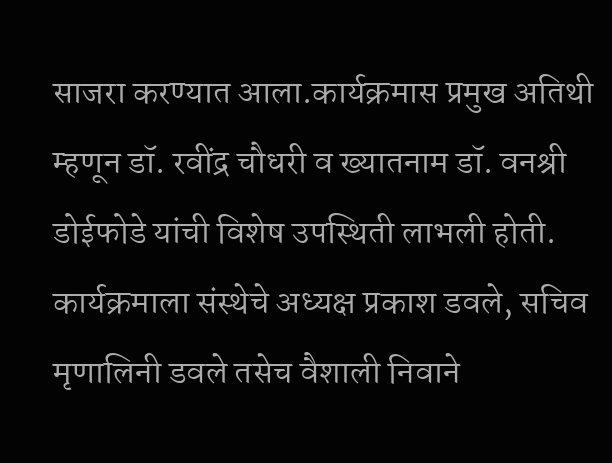साजरा करण्यात आला.कार्यक्रमास प्रमुख अतिथी म्हणून डॉ. रवींद्र चौधरी व ख्यातनाम डॉ. वनश्री डोईफोडे यांची विशेष उपस्थिती लाभली होती. कार्यक्रमाला संस्थेचे अध्यक्ष प्रकाश डवले, सचिव मृणालिनी डवले तसेच वैशाली निवाने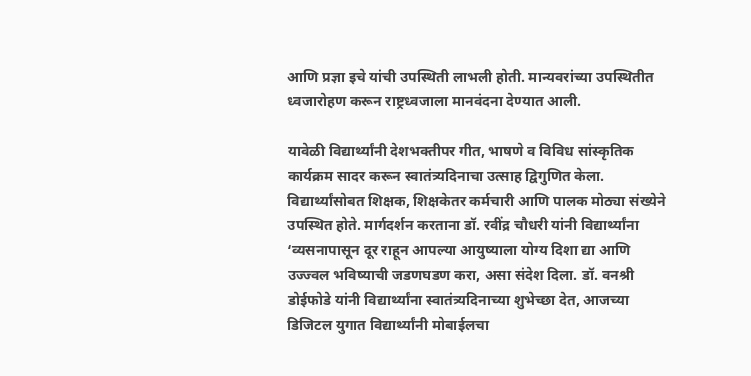आणि प्रज्ञा इचे यांची उपस्थिती लाभली होती. मान्यवरांच्या उपस्थितीत ध्वजारोहण करून राष्ट्रध्वजाला मानवंदना देण्यात आली.

यावेळी विद्यार्थ्यांनी देशभक्तीपर गीत, भाषणे व विविध सांस्कृतिक कार्यक्रम सादर करून स्वातंत्र्यदिनाचा उत्साह द्विगुणित केला. विद्यार्थ्यांसोबत शिक्षक, शिक्षकेतर कर्मचारी आणि पालक मोठ्या संख्येने उपस्थित होते. मार्गदर्शन करताना डॉ. रवींद्र चौधरी यांनी विद्यार्थ्यांना ‘व्यसनापासून दूर राहून आपल्या आयुष्याला योग्य दिशा द्या आणि उज्ज्वल भविष्याची जडणघडण करा, असा संदेश दिला. डॉ. वनश्री डोईफोडे यांनी विद्यार्थ्यांना स्वातंत्र्यदिनाच्या शुभेच्छा देत, आजच्या डिजिटल युगात विद्यार्थ्यांनी मोबाईलचा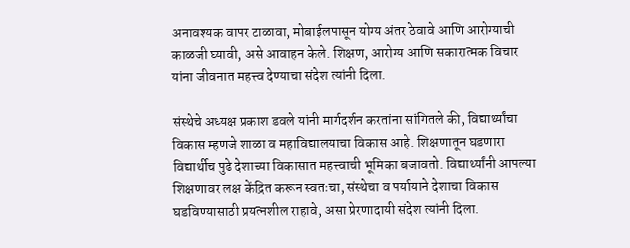अनावश्यक वापर टाळावा, मोबाईलपासून योग्य अंतर ठेवावे आणि आरोग्याची काळजी घ्यावी, असे आवाहन केले. शिक्षण, आरोग्य आणि सकारात्मक विचार यांना जीवनात महत्त्व देण्याचा संदेश त्यांनी दिला.

संस्थेचे अध्यक्ष प्रकाश डवले यांनी मार्गदर्शन करतांना सांगितले की, विद्यार्थ्यांचा विकास म्हणजे शाळा व महाविद्यालयाचा विकास आहे. शिक्षणातून घडणारा विद्यार्थीच पुढे देशाच्या विकासात महत्त्वाची भूमिका बजावतो. विद्यार्थ्यांनी आपल्या शिक्षणावर लक्ष केंद्रित करून स्वतःचा, संस्थेचा व पर्यायाने देशाचा विकास घडविण्यासाठी प्रयत्नशील राहावे, असा प्रेरणादायी संदेश त्यांनी दिला.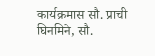कार्यक्रमास सौ. प्राची घिनमिने, सौ.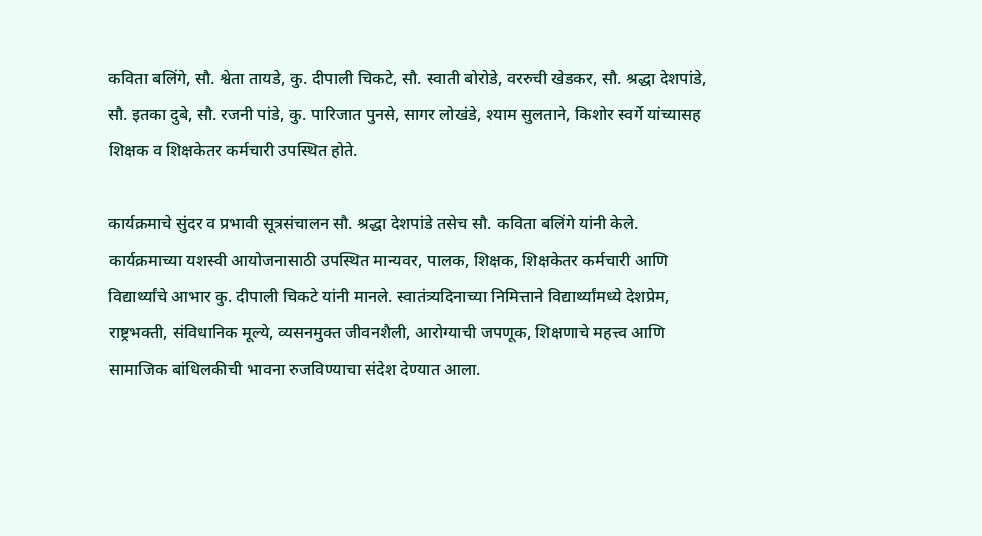कविता बलिंगे, सौ. श्वेता तायडे, कु. दीपाली चिकटे, सौ. स्वाती बोरोडे, वररुची खेडकर, सौ. श्रद्धा देशपांडे, सौ. इतका दुबे, सौ. रजनी पांडे, कु. पारिजात पुनसे, सागर लोखंडे, श्याम सुलताने, किशोर स्वर्गे यांच्यासह शिक्षक व शिक्षकेतर कर्मचारी उपस्थित होते.

कार्यक्रमाचे सुंदर व प्रभावी सूत्रसंचालन सौ. श्रद्धा देशपांडे तसेच सौ. कविता बलिंगे यांनी केले. कार्यक्रमाच्या यशस्वी आयोजनासाठी उपस्थित मान्यवर, पालक, शिक्षक, शिक्षकेतर कर्मचारी आणि विद्यार्थ्यांचे आभार कु. दीपाली चिकटे यांनी मानले. स्वातंत्र्यदिनाच्या निमित्ताने विद्यार्थ्यांमध्ये देशप्रेम, राष्ट्रभक्ती, संविधानिक मूल्ये, व्यसनमुक्त जीवनशैली, आरोग्याची जपणूक, शिक्षणाचे महत्त्व आणि सामाजिक बांधिलकीची भावना रुजविण्याचा संदेश देण्यात आला.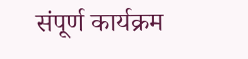संपूर्ण कार्यक्रम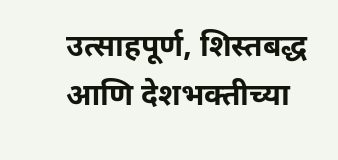उत्साहपूर्ण, शिस्तबद्ध आणि देशभक्तीच्या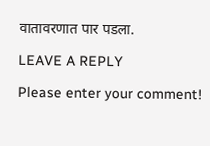वातावरणात पार पडला.

LEAVE A REPLY

Please enter your comment!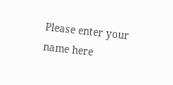Please enter your name here